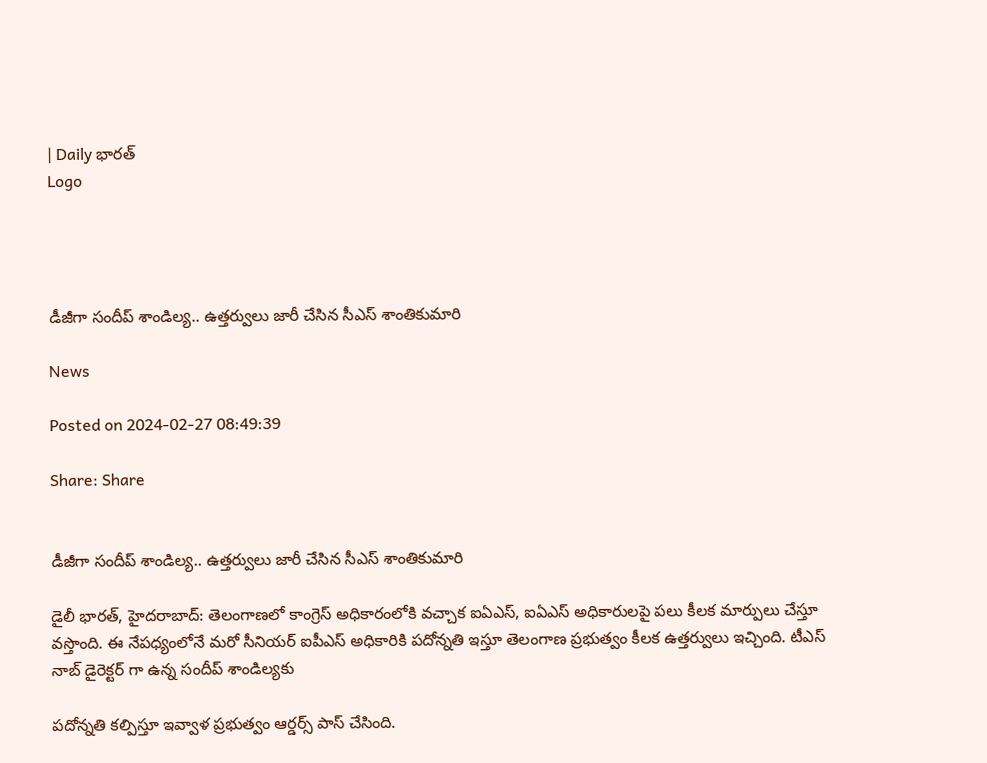| Daily భారత్
Logo




డీజీగా సందీప్ శాండిల్య.. ఉత్తర్వులు జారీ చేసిన సీఎస్ శాంతికుమారి

News

Posted on 2024-02-27 08:49:39

Share: Share


డీజీగా సందీప్ శాండిల్య.. ఉత్తర్వులు జారీ చేసిన సీఎస్ శాంతికుమారి

డైలీ భారత్, హైదరాబాద్: తెలంగాణలో కాంగ్రెస్ అధికారంలోకి వచ్చాక ఐఏఎస్, ఐఏఎస్ అధికారులపై పలు కీలక మార్పులు చేస్తూ వస్తొంది. ఈ నేపధ్యంలోనే మరో సీనియర్ ఐపీఎస్ అధికారికి పదోన్నతి ఇస్తూ తెలంగాణ ప్రభుత్వం కీలక ఉత్తర్వులు ఇచ్చింది. టీఎస్ నాబ్ డైరెక్టర్ గా ఉన్న సందీప్ శాండిల్యకు

పదోన్నతి కల్పిస్తూ ఇవ్వాళ ప్రభుత్వం ఆర్డర్స్ పాస్ చేసింది.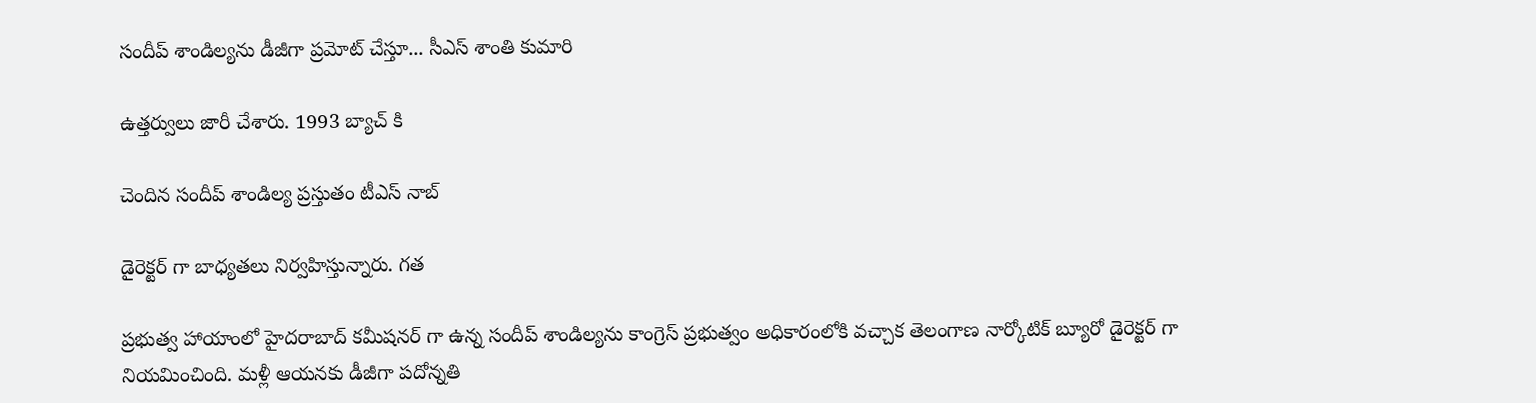సందీప్ శాండిల్యను డీజీగా ప్రమోట్ చేస్తూ... సీఎస్ శాంతి కుమారి

ఉత్తర్వులు జారీ చేశారు. 1993 బ్యాచ్ కి

చెందిన సందీప్ శాండిల్య ప్రస్తుతం టీఎస్ నాబ్

డైరెక్టర్ గా బాధ్యతలు నిర్వహిస్తున్నారు. గత

ప్రభుత్వ హాయాంలో హైదరాబాద్ కమీషనర్ గా ఉన్న సందీప్ శాండిల్యను కాంగ్రెస్ ప్రభుత్వం అధికారంలోకి వచ్చాక తెలంగాణ నార్కోటిక్ బ్యూరో డైరెక్టర్ గా నియమించింది. మళ్లీ ఆయనకు డీజీగా పదోన్నతి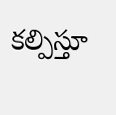కల్పిస్తూ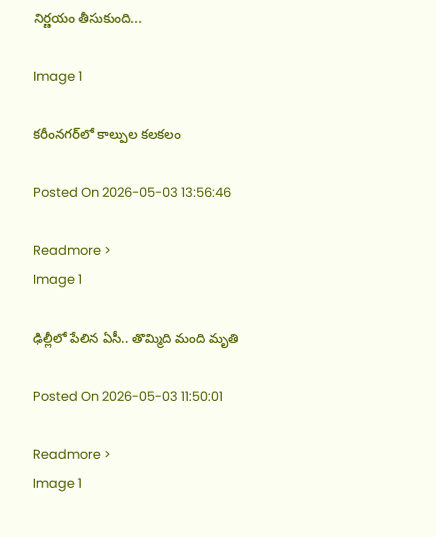నిర్ణయం తీసుకుంది...

Image 1

కరీంనగర్‌లో కాల్పుల కలకలం

Posted On 2026-05-03 13:56:46

Readmore >
Image 1

ఢిల్లీలో పేలిన ఏసీ.. తొమ్మిది మంది మృతి

Posted On 2026-05-03 11:50:01

Readmore >
Image 1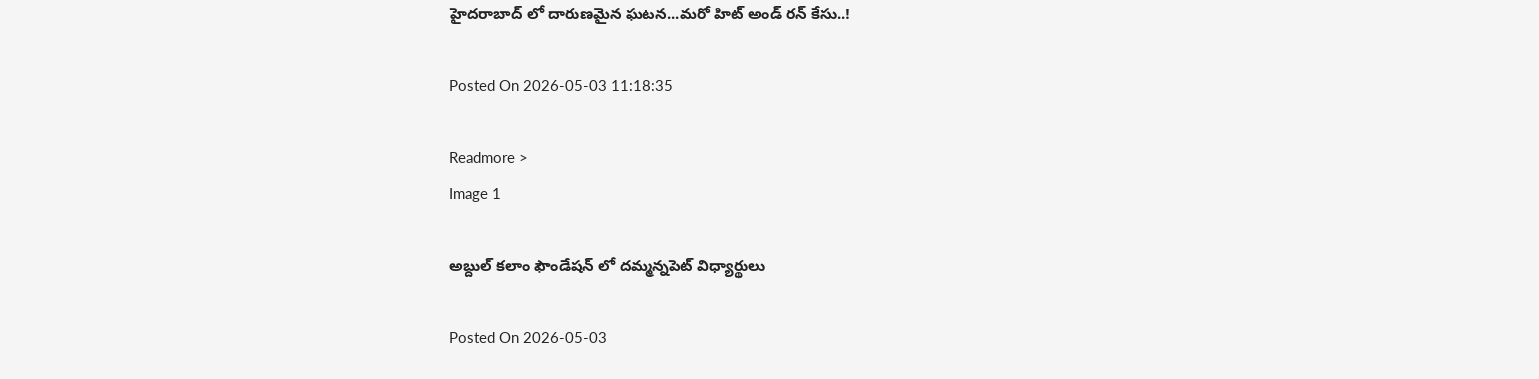హైదరాబాద్ లో దారుణమైన ఘటన...మరో హిట్ అండ్ రన్ కేసు..!

Posted On 2026-05-03 11:18:35

Readmore >
Image 1

అబ్దుల్ కలాం ఫౌండేషన్ లో దమ్మన్నపెట్ విధ్యార్థులు

Posted On 2026-05-03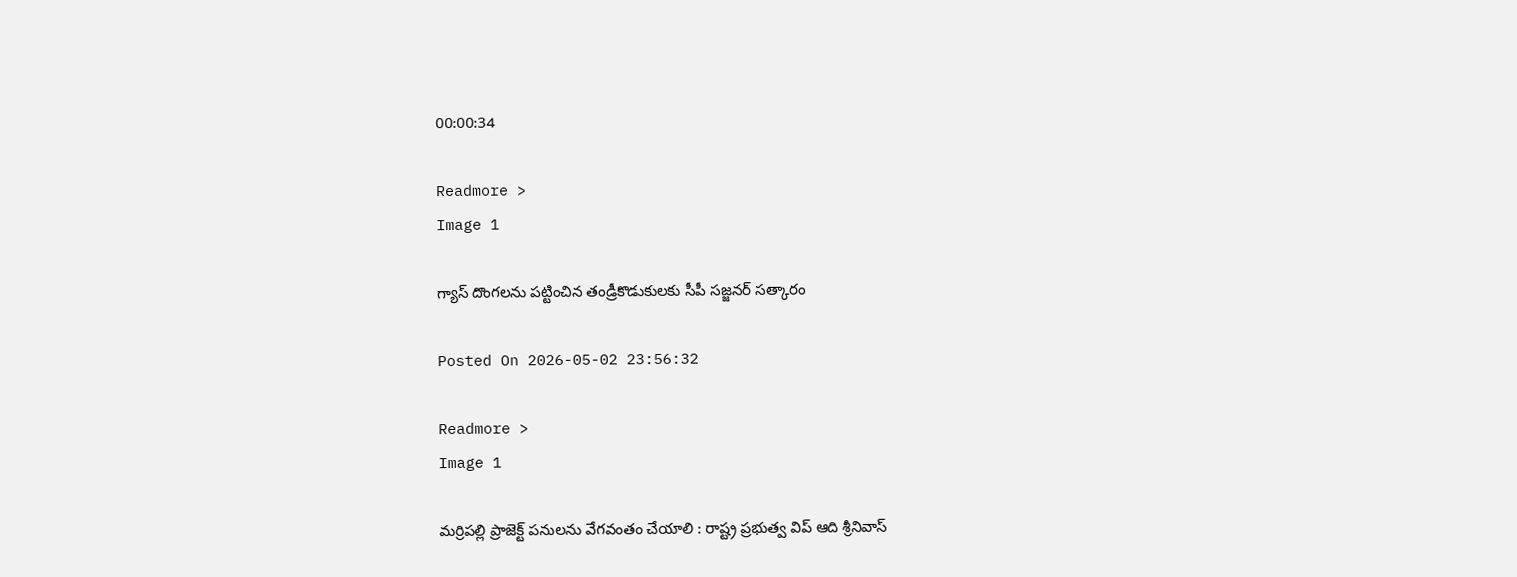00:00:34

Readmore >
Image 1

గ్యాస్ దొంగలను పట్టించిన తండ్రీకొడుకులకు సీపీ సజ్జనర్ సత్కారం

Posted On 2026-05-02 23:56:32

Readmore >
Image 1

మర్రిపల్లి ప్రాజెక్ట్ పనులను వేగవంతం చేయాలి : రాష్ట్ర ప్రభుత్వ విప్ ఆది శ్రీనివాస్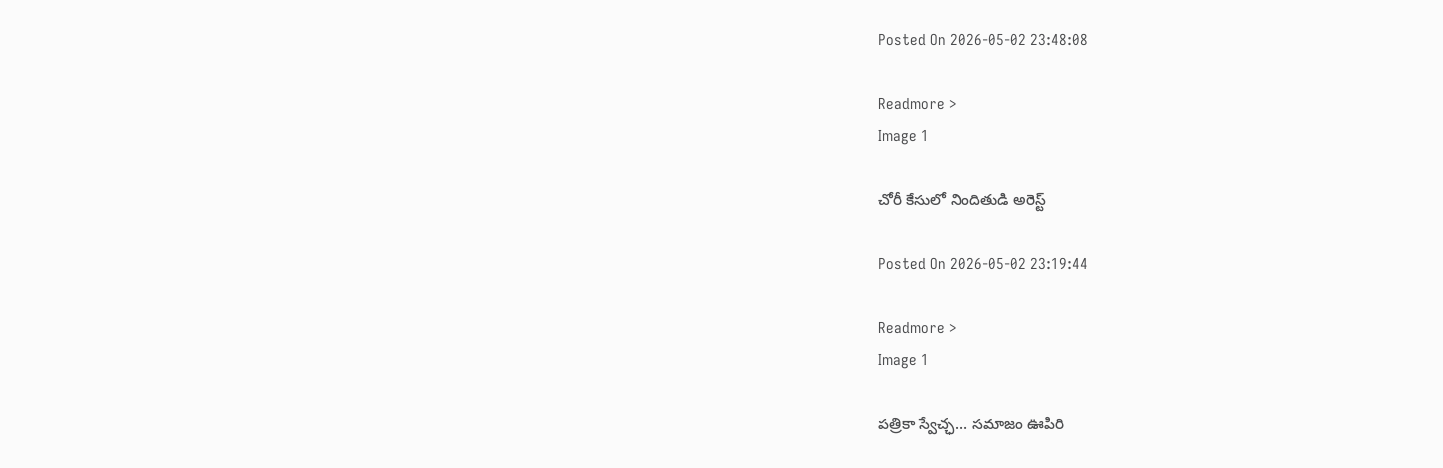Posted On 2026-05-02 23:48:08

Readmore >
Image 1

చోరీ కేసులో నిందితుడి అరెస్ట్

Posted On 2026-05-02 23:19:44

Readmore >
Image 1

పత్రికా స్వేచ్ఛ… సమాజం ఊపిరి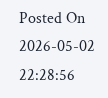Posted On 2026-05-02 22:28:56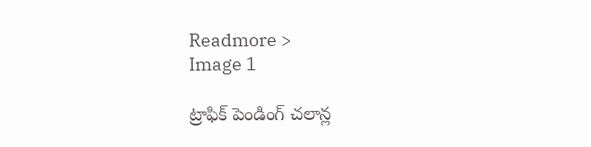Readmore >
Image 1

ట్రాఫిక్ పెండింగ్ చలాన్ల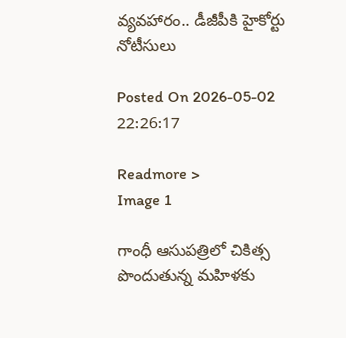వ్యవహారం.. డీజీపీకి హైకోర్టు నోటీసులు

Posted On 2026-05-02 22:26:17

Readmore >
Image 1

గాంధీ ఆసుపత్రిలో చికిత్స పొందుతున్న మహిళకు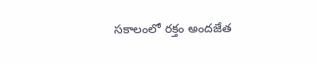సకాలంలో రక్తం అందజేత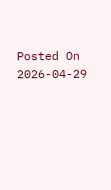Posted On 2026-04-29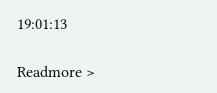19:01:13

Readmore >